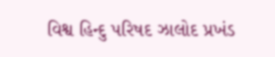વિશ્વ હિન્દુ પરિષદ ઝાલોદ પ્રખંડ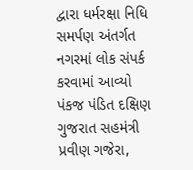દ્વારા ધર્મરક્ષા નિધિ સમર્પણ અંતર્ગત નગરમાં લોક સંપર્ક કરવામાં આવ્યો
પંકજ પંડિત દક્ષિણ ગુજરાત સહમંત્રી પ્રવીણ ગજેરા,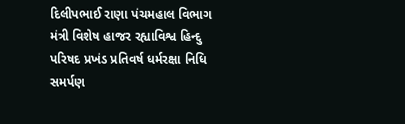દિલીપભાઈ રાણા પંચમહાલ વિભાગ મંત્રી વિશેષ હાજર રહ્યાવિશ્વ હિન્દુ પરિષદ પ્રખંડ પ્રતિવર્ષ ધર્મરક્ષા નિધિ સમર્પણ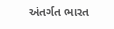અંતર્ગત ભારત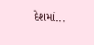દેશમાં...